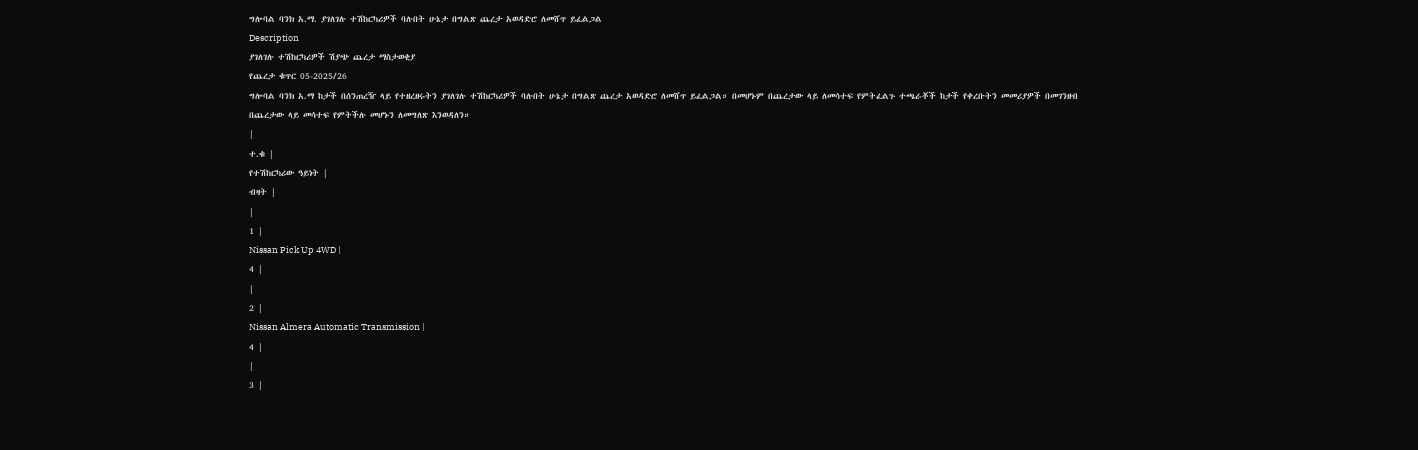ግሎባል ባንክ አ.ማ. ያገለገሉ ተሽከርካሪዎች ባሉበት ሁኔታ በግልጽ ጨረታ አወዳድሮ ለመሸጥ ይፈልጋል
Description
ያገለገሉ ተሽከርካሪዎች ሽያጭ ጨረታ ማስታወቂያ
የጨረታ ቁጥር 05-2025/26
ግሎባል ባንክ አ.ማ ከታች በሰንጠረዥ ላይ የተዘረዘሩትን ያገለገሉ ተሽከርካሪዎች ባሉበት ሁኔታ በግልጽ ጨረታ አወዳድሮ ለመሸጥ ይፈልጋል። በመሆኑም በጨረታው ላይ ለመሳተፍ የምትፈልጉ ተጫራቾች ከታች የቀረቡትን መመሪያዎች በመገንዘብ በጨረታው ላይ መሳተፍ የምትችሉ መሆኑን ለመግለጽ እንወዳለን።
|
ተ.ቁ |
የተሽከርካሪው ዓይነት |
ብዛት |
|
1 |
Nissan Pick Up 4WD |
4 |
|
2 |
Nissan Almera Automatic Transmission |
4 |
|
3 |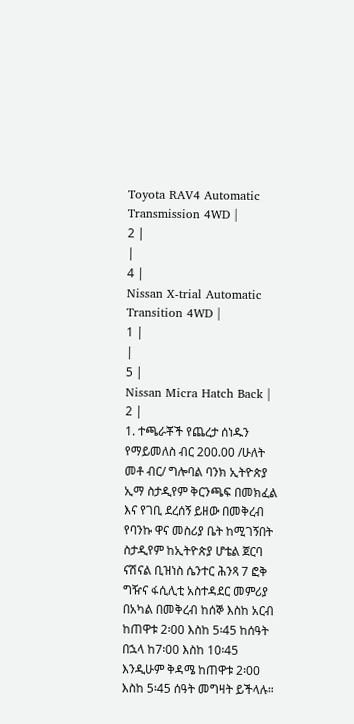Toyota RAV4 Automatic Transmission 4WD |
2 |
|
4 |
Nissan X-trial Automatic Transition 4WD |
1 |
|
5 |
Nissan Micra Hatch Back |
2 |
1. ተጫራቾች የጨረታ ሰነዱን የማይመለስ ብር 200.00 /ሁለት መቶ ብር/ ግሎባል ባንክ ኢትዮጵያ ኢማ ስታዲየም ቅርንጫፍ በመክፈል እና የገቢ ደረሰኝ ይዘው በመቅረብ የባንኩ ዋና መስሪያ ቤት ከሚገኝበት ስታዲየም ከኢትዮጵያ ሆቴል ጀርባ ናሽናል ቢዝነስ ሴንተር ሕንጻ 7 ፎቅ ግዥና ፋሲሊቲ አስተዳደር መምሪያ በአካል በመቅረብ ከሰኞ እስከ አርብ ከጠዋቱ 2፡00 እስከ 5፡45 ከሰዓት በኋላ ከ7፡00 እስከ 10፡45 እንዲሁም ቅዳሜ ከጠዋቱ 2፡00 እስከ 5፡45 ሰዓት መግዛት ይችላሉ።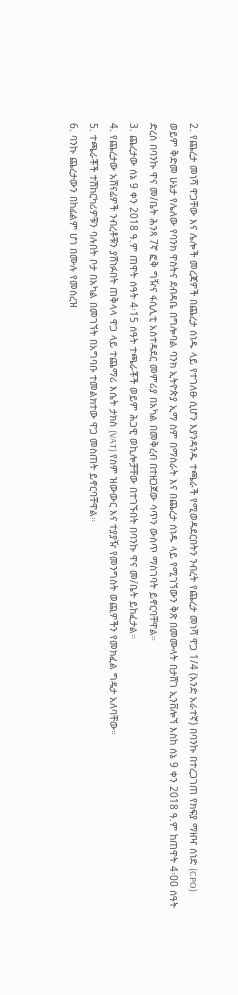2. የጨረታ መነሻ ዋጋቸው እና ሌሎች መረጃዎች በጨረታ ሰነዱ ላይ የተገለፁ ሲሆን እያንዳንዱ ተጫራች የሚወዳደርበትን ንብረት የጨረታ መነሻ ዋጋ 1/4 (አንድ አራተኛ) በባንኩ በተረጋገጠ የክፍያ ማዘዣ ሰነድ (CPO) ወይም ቅድመ ሁኔታ የሌለው የባንክ ዋስትና ደብዳቤ በግሎባል ባንክ ኢትዮጵያ ኢማ ስም በማስራት እና በጨረታ ሰነዱ ላይ የሚገኘውን ቅጽ በመሙላት በታሸገ ኢንቨሎኘ እስከ ሰኔ 9 ቀን 2018 ዓ.ም ከጠዋት 4፡00 ሰዓት ድረስ በባንኩ ዋና መ/ቤት ሕንጻ 7ኛ ፎቅ ግዥና ፋሲሊቲ አስተዳደር መምሪያ በአካል በመቅረብ በተዘጋጀው ሳጥን ውስጥ ማስገባት ይኖርባቸዋል።
3. ጨረታው ሰኔ 9 ቀን 2018 ዓ.ም ጠዋት ሰዓት 4፡15 ሰዓት ተጫራቾች ወይም ሕጋዊ ወኪሎቻቸው በተገኙበት በባንኩ ዋና መ/ቤት ይከፈታል።
4. የጨረታው አሸናፊዎች ንብረቶቹን ያሸነፉበት ጠቅላላ ዋጋ ላይ ተጨማሪ እሴት ታክስ (VAT) የስም ዝውውር እና ተያያዥ የመንግስት ወጪዎችን የመክፈል ግዴታ አለባቸው።
5. ተጫራቾች ተሽከርካሪዎቹን ባሉበት ቦታ በአካል በመገኘት በአግባቡ ተመልክተው ዋጋ መስጠት ይኖርባቸዋል።
6. ባንኩ ጨረታውን በከፊልም ሆነ በሙሉ የመሰረዝ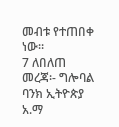መብቱ የተጠበቀ ነው።
7 ለበለጠ መረጃ፡- ግሎባል ባንክ ኢትዮጵያ አ.ማ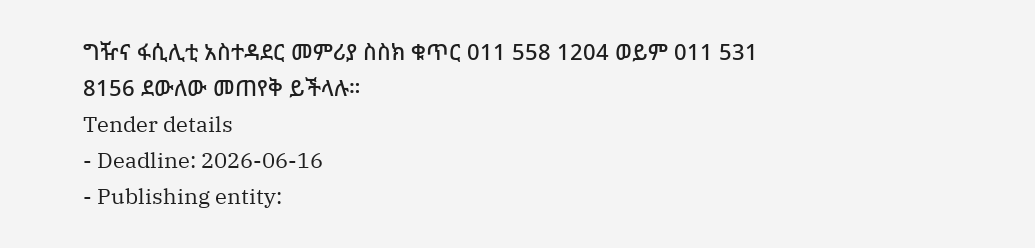ግዥና ፋሲሊቲ አስተዳደር መምሪያ ስስክ ቁጥር 011 558 1204 ወይም 011 531 8156 ደውለው መጠየቅ ይችላሉ።
Tender details
- Deadline: 2026-06-16
- Publishing entity: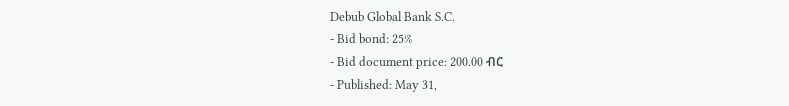Debub Global Bank S.C.
- Bid bond: 25%
- Bid document price: 200.00 ብር
- Published: May 31,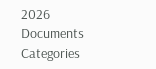2026
Documents
Categories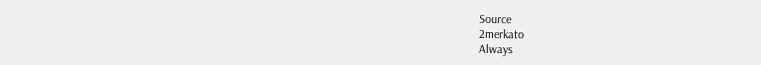Source
2merkato
Always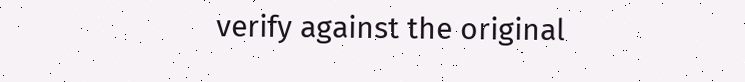verify against the original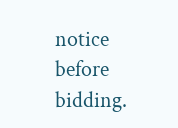notice before bidding.